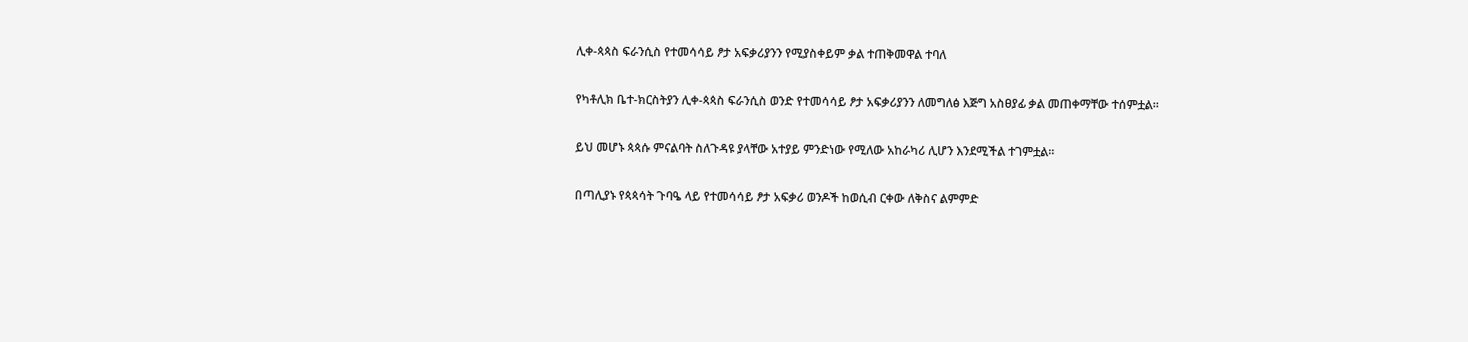ሊቀ-ጳጳስ ፍራንሲስ የተመሳሳይ ፆታ አፍቃሪያንን የሚያስቀይም ቃል ተጠቅመዋል ተባለ

የካቶሊክ ቤተ-ክርስትያን ሊቀ-ጳጳስ ፍራንሲስ ወንድ የተመሳሳይ ፆታ አፍቃሪያንን ለመግለፅ እጅግ አስፀያፊ ቃል መጠቀማቸው ተሰምቷል።

ይህ መሆኑ ጳጳሱ ምናልባት ስለጉዳዩ ያላቸው አተያይ ምንድነው የሚለው አከራካሪ ሊሆን እንደሚችል ተገምቷል።

በጣሊያኑ የጳጳሳት ጉባዔ ላይ የተመሳሳይ ፆታ አፍቃሪ ወንዶች ከወሲብ ርቀው ለቅስና ልምምድ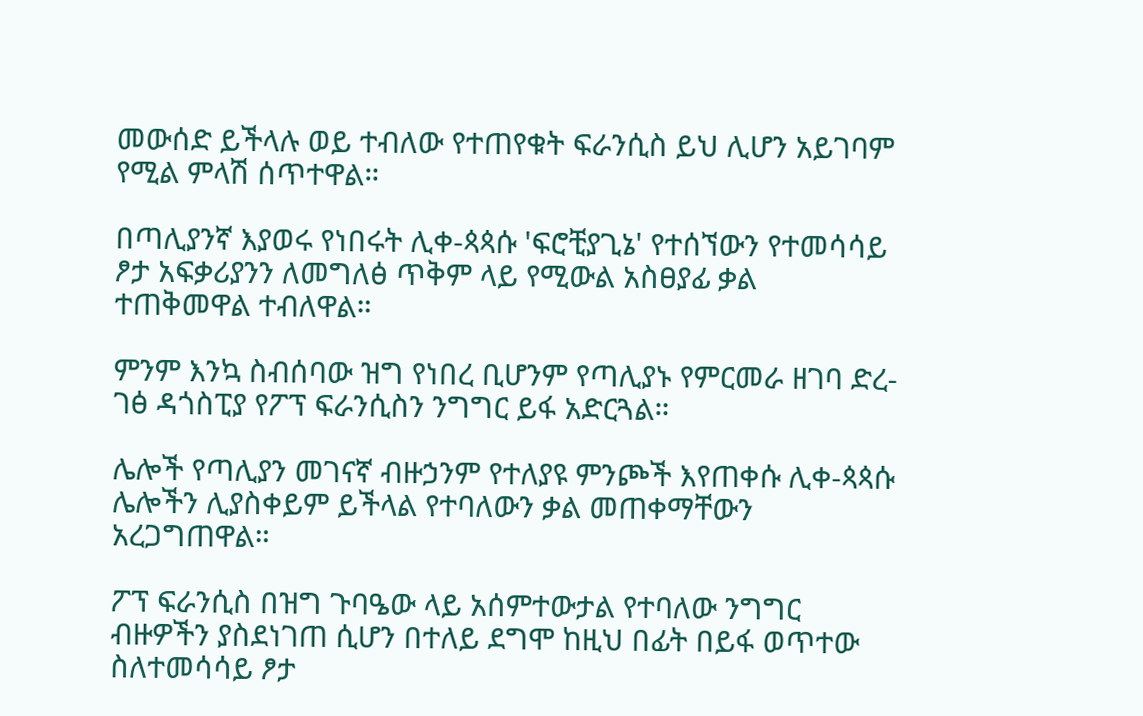መውሰድ ይችላሉ ወይ ተብለው የተጠየቁት ፍራንሲስ ይህ ሊሆን አይገባም የሚል ምላሽ ሰጥተዋል።

በጣሊያንኛ እያወሩ የነበሩት ሊቀ-ጳጳሱ 'ፍሮቺያጊኔ' የተሰኘውን የተመሳሳይ ፆታ አፍቃሪያንን ለመግለፅ ጥቅም ላይ የሚውል አስፀያፊ ቃል ተጠቅመዋል ተብለዋል።

ምንም እንኳ ስብሰባው ዝግ የነበረ ቢሆንም የጣሊያኑ የምርመራ ዘገባ ድረ-ገፅ ዳጎስፒያ የፖፕ ፍራንሲስን ንግግር ይፋ አድርጓል።

ሌሎች የጣሊያን መገናኛ ብዙኃንም የተለያዩ ምንጮች እየጠቀሱ ሊቀ-ጳጳሱ ሌሎችን ሊያስቀይም ይችላል የተባለውን ቃል መጠቀማቸውን አረጋግጠዋል።

ፖፕ ፍራንሲስ በዝግ ጉባዔው ላይ አሰምተውታል የተባለው ንግግር ብዙዎችን ያስደነገጠ ሲሆን በተለይ ደግሞ ከዚህ በፊት በይፋ ወጥተው ስለተመሳሳይ ፆታ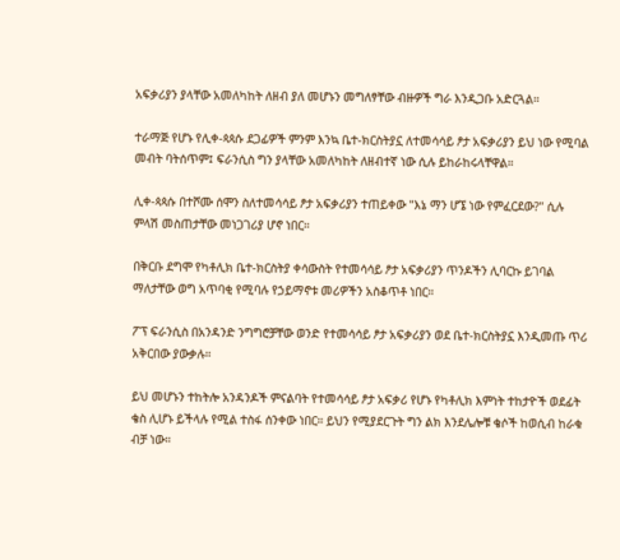አፍቃሪያን ያላቸው አመለካከት ለዘብ ያለ መሆኑን መግለፃቸው ብዙዎች ግራ እንዲጋቡ አድርጓል።

ተራማጅ የሆኑ የሊቀ-ጳጳሱ ደጋፊዎች ምንም እንኳ ቤተ-ክርስትያኗ ለተመሳሳይ ፆታ አፍቃሪያን ይህ ነው የሚባል መብት ባትሰጥም፤ ፍራንሲስ ግን ያላቸው አመለካከት ለዘብተኛ ነው ሲሉ ይከራከሩላቸዋል።

ሊቀ-ጳጳሱ በተሾሙ ሰሞን ስለተመሳሳይ ፆታ አፍቃሪያን ተጠይቀው "እኔ ማን ሆኜ ነው የምፈርደው?" ሲሉ ምላሽ መስጠታቸው መነጋገሪያ ሆኖ ነበር።

በቅርቡ ደግሞ የካቶሊክ ቤተ-ክርስትያ ቀሳውስት የተመሳሳይ ፆታ አፍቃሪያን ጥንዶችን ሊባርኩ ይገባል ማለታቸው ወግ አጥባቂ የሚባሉ የኃይማኖቱ መሪዎችን አስቆጥቶ ነበር።

ፖፕ ፍራንሲስ በአንዳንድ ንግግሮቻቸው ወንድ የተመሳሳይ ፆታ አፍቃሪያን ወደ ቤተ-ክርስትያኗ እንዲመጡ ጥሪ አቅርበው ያውቃሉ።

ይህ መሆኑን ተከትሎ አንዳንዶች ምናልባት የተመሳሳይ ፆታ አፍቃሪ የሆኑ የካቶሊክ እምነት ተከታዮች ወደፊት ቄስ ሊሆኑ ይችላሉ የሚል ተስፋ ሰንቀው ነበር። ይህን የሚያደርጉት ግን ልክ እንደሌሎቹ ቄሶች ከወሲብ ከራቁ ብቻ ነው።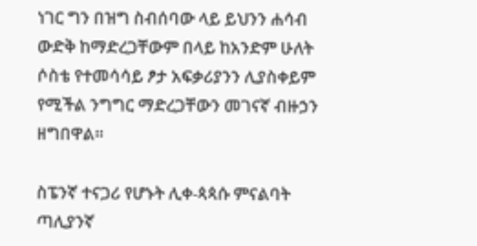ነገር ግን በዝግ ስብሰባው ላይ ይህንን ሐሳብ ውድቅ ከማድረጋቸውም በላይ ከአንድም ሁለት ሶስቴ የተመሳሳይ ፆታ አፍቃሪያንን ሊያስቀይም የሚችል ንግግር ማድረጋቸውን መገናኛ ብዙኃን ዘግበዋል።

ስፔንኛ ተናጋሪ የሆኑት ሊቀ-ጳጳሱ ምናልባት ጣሊያንኛ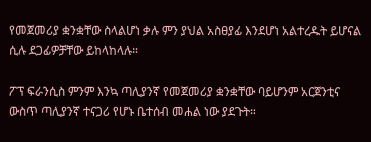የመጀመሪያ ቋንቋቸው ስላልሆነ ቃሉ ምን ያህል አስፀያፊ እንደሆነ አልተረዱት ይሆናል ሲሉ ደጋፊዎቻቸው ይከላከላሉ።

ፖፕ ፍራንሲስ ምንም እንኳ ጣሊያንኛ የመጀመሪያ ቋንቋቸው ባይሆንም አርጀንቲና ውስጥ ጣሊያንኛ ተናጋሪ የሆኑ ቤተሰብ መሐል ነው ያደጉት።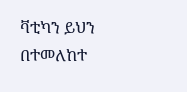ቫቲካን ይህን በተመለከተ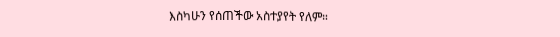እስካሁን የሰጠችው አስተያየት የለም።